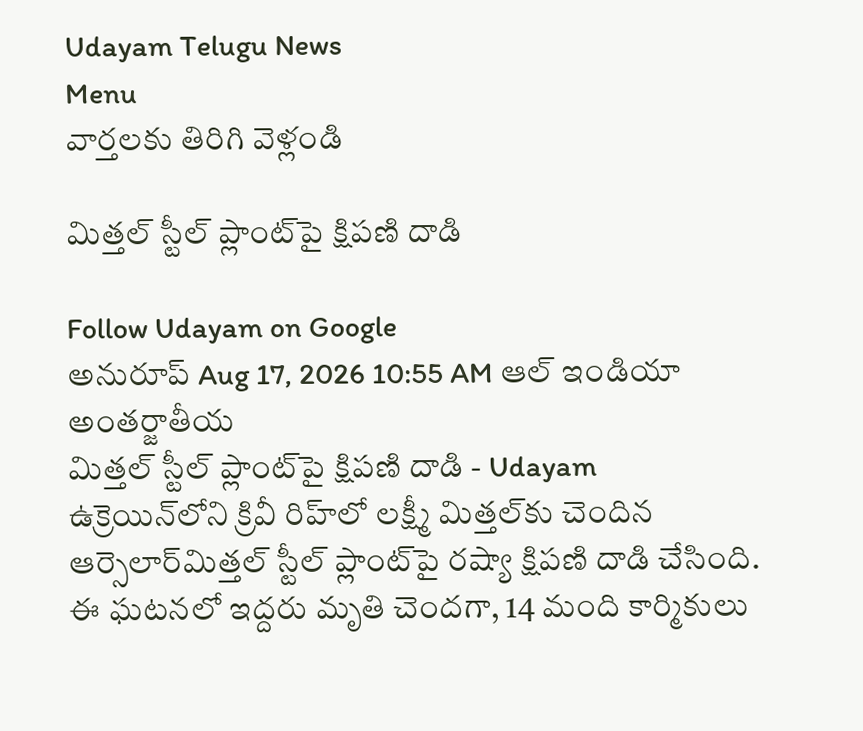Udayam Telugu News
Menu
వార్తలకు తిరిగి వెళ్లండి

మిత్తల్ స్టీల్ ప్లాంట్‌పై క్షిపణి దాడి

Follow Udayam on Google
అనురూప్ Aug 17, 2026 10:55 AM ఆల్ ఇండియా అంతర్జాతీయ
మిత్తల్ స్టీల్ ప్లాంట్‌పై క్షిపణి దాడి - Udayam
ఉక్రెయిన్‌లోని క్రివీ రిహ్‌లో లక్ష్మీ మిత్తల్‌కు చెందిన ఆర్సెలార్‌మిత్తల్‌ స్టీల్ ప్లాంట్‌పై రష్యా క్షిపణి దాడి చేసింది. ఈ ఘటనలో ఇద్దరు మృతి చెందగా, 14 మంది కార్మికులు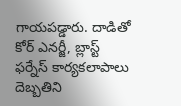గాయపడ్డారు. దాడితో కోర్ ఎనర్జీ, బ్లాస్ట్‌ ఫర్నేస్‌ కార్యకలాపాలు దెబ్బతిని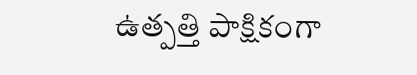ఉత్పత్తి పాక్షికంగా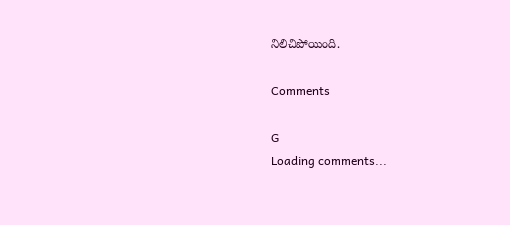నిలిచిపోయింది.

Comments

G
Loading comments...